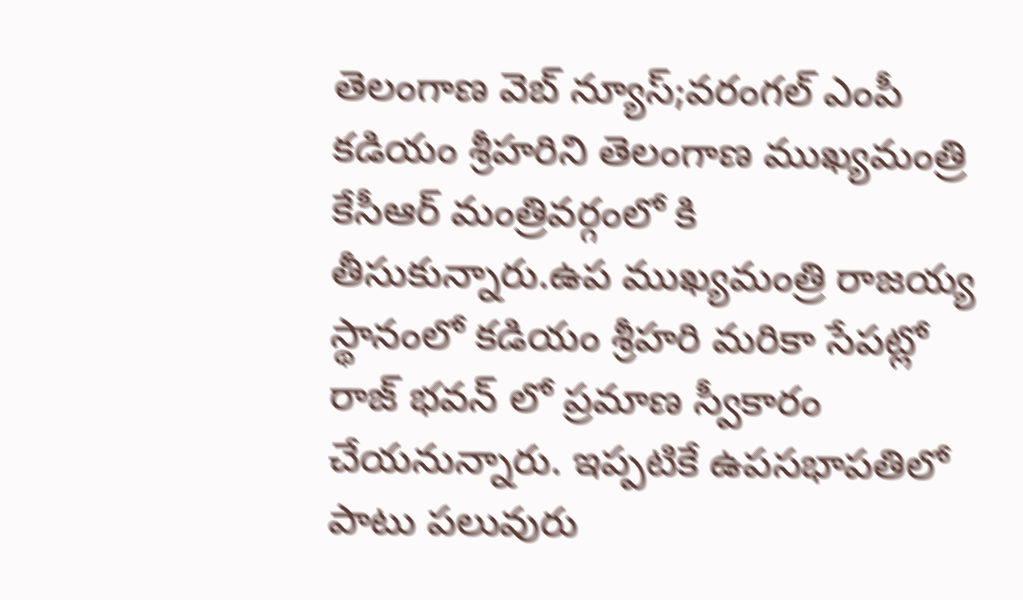తెలంగాణ వెబ్ న్యూస్;వరంగల్ ఎంపీ కడియం శ్రీహరిని తెలంగాణ ముఖ్యమంత్రి కేసీఆర్ మంత్రివర్గంలో కి తీసుకున్నారు.ఉప ముఖ్యమంత్రి రాజయ్య స్థానంలో కడియం శ్రీహరి మరికా సేపట్లో రాజ్ భవన్ లో ప్రమాణ స్వీకారం చేయనున్నారు. ఇప్పటికే ఉపసభాపతిలో పాటు పలువురు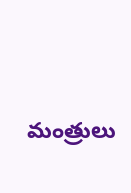మంత్రులు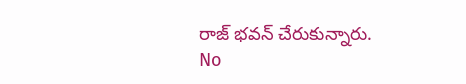రాజ్ భవన్ చేరుకున్నారు.
No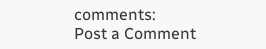comments:
Post a Comment